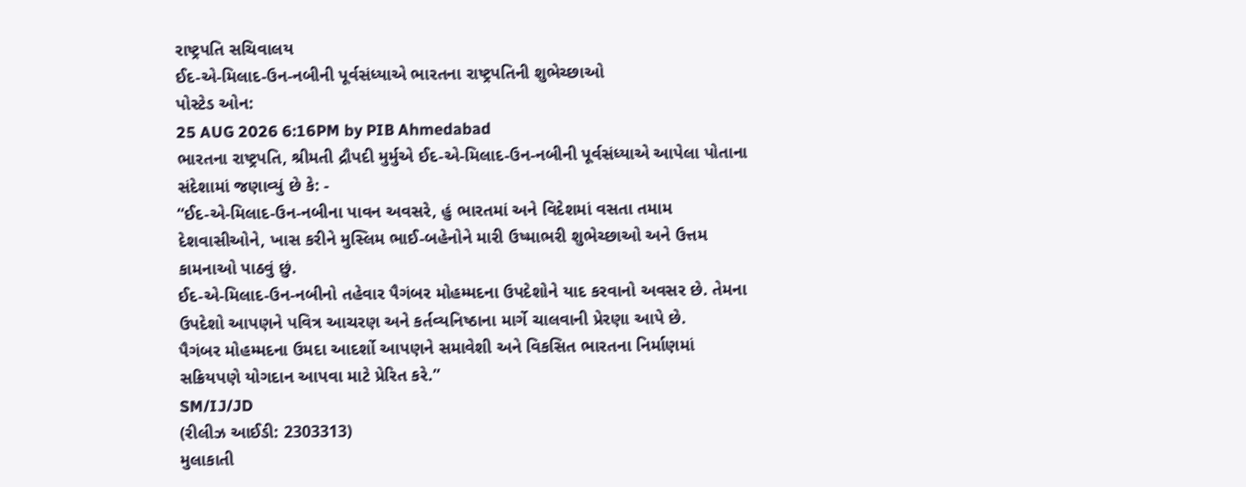રાષ્ટ્રપતિ સચિવાલય
ઈદ-એ-મિલાદ-ઉન-નબીની પૂર્વસંધ્યાએ ભારતના રાષ્ટ્રપતિની શુભેચ્છાઓ
પોસ્ટેડ ઓન:
25 AUG 2026 6:16PM by PIB Ahmedabad
ભારતના રાષ્ટ્રપતિ, શ્રીમતી દ્રૌપદી મુર્મુએ ઈદ-એ-મિલાદ-ઉન-નબીની પૂર્વસંધ્યાએ આપેલા પોતાના સંદેશામાં જણાવ્યું છે કે: -
“ઈદ-એ-મિલાદ-ઉન-નબીના પાવન અવસરે, હું ભારતમાં અને વિદેશમાં વસતા તમામ દેશવાસીઓને, ખાસ કરીને મુસ્લિમ ભાઈ-બહેનોને મારી ઉષ્માભરી શુભેચ્છાઓ અને ઉત્તમ કામનાઓ પાઠવું છું.
ઈદ-એ-મિલાદ-ઉન-નબીનો તહેવાર પૈગંબર મોહમ્મદના ઉપદેશોને યાદ કરવાનો અવસર છે. તેમના ઉપદેશો આપણને પવિત્ર આચરણ અને કર્તવ્યનિષ્ઠાના માર્ગે ચાલવાની પ્રેરણા આપે છે.
પૈગંબર મોહમ્મદના ઉમદા આદર્શો આપણને સમાવેશી અને વિકસિત ભારતના નિર્માણમાં સક્રિયપણે યોગદાન આપવા માટે પ્રેરિત કરે.”
SM/IJ/JD
(રીલીઝ આઈડી: 2303313)
મુલાકાતી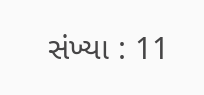સંખ્યા : 11